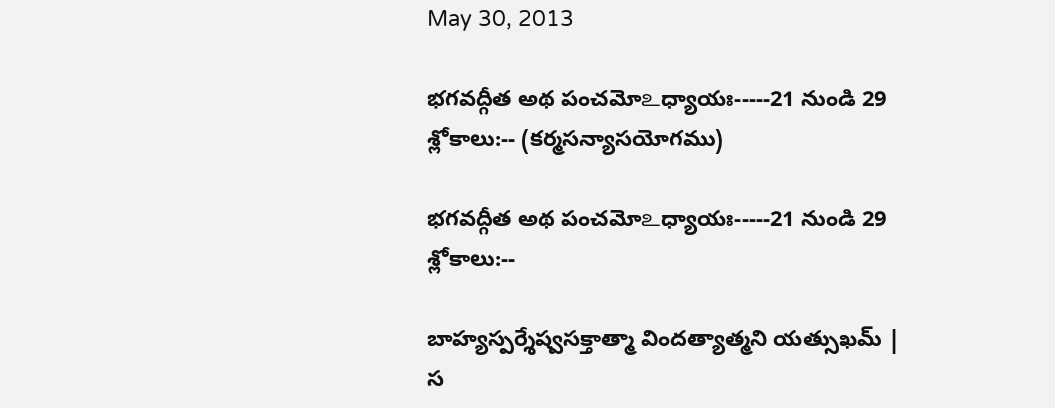May 30, 2013

భగవద్గీత అథ పంచమో‌உధ్యాయః-----21 నుండి 29 శ్లోకాలు:-- (కర్మసన్యాసయోగము)

భగవద్గీత అథ పంచమో‌உధ్యాయః-----21 నుండి 29 శ్లోకాలు:--

బాహ్యస్పర్శేష్వసక్తాత్మా విందత్యాత్మని యత్సుఖమ్ |
స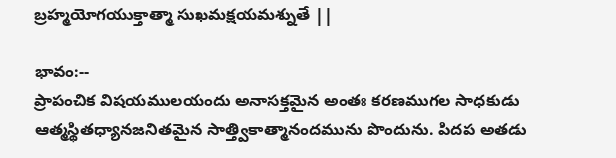బ్రహ్మయోగయుక్తాత్మా సుఖమక్షయమశ్నుతే ||

భావం:--
ప్రాపంచిక విషయములయందు అనాసక్తమైన అంతః కరణముగల సాధకుడు ఆత్మస్థితధ్యానజనితమైన సాత్త్వికాత్మానందమును పొందును. పిదప అతడు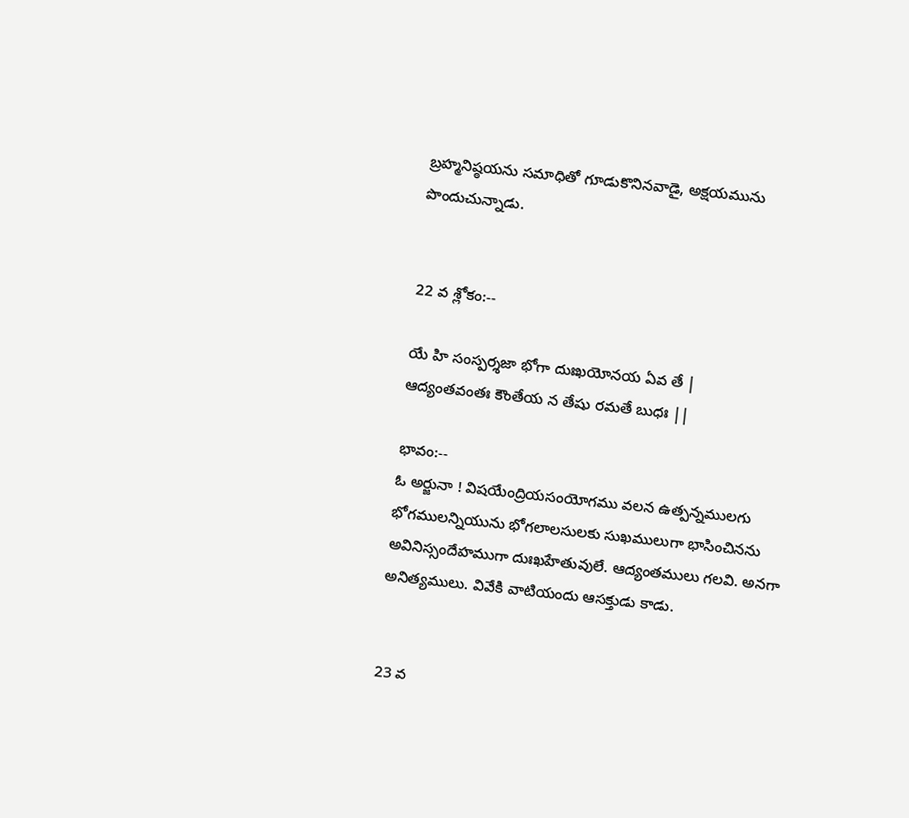బ్రహ్మనిష్ఠయను సమాధితో గూడుకొనినవాడై, అక్షయమును పొందుచున్నాడు.


22 వ శ్లోకం:--

యే హి సంస్పర్శజా భోగా దుఃఖయోనయ ఏవ తే |
ఆద్యంతవంతః కౌంతేయ న తేషు రమతే బుధః ||

భావం:--
ఓ అర్జునా ! విషయేంద్రియసంయోగము వలన ఉత్పన్నములగు భోగములన్నియును భోగలాలసులకు సుఖములుగా భాసించినను అవినిస్సందేహముగా దుఃఖహేతువులే. ఆద్యంతములు గలవి. అనగా అనిత్యములు. వివేకి వాటియందు ఆసక్తుడు కాడు.


23 వ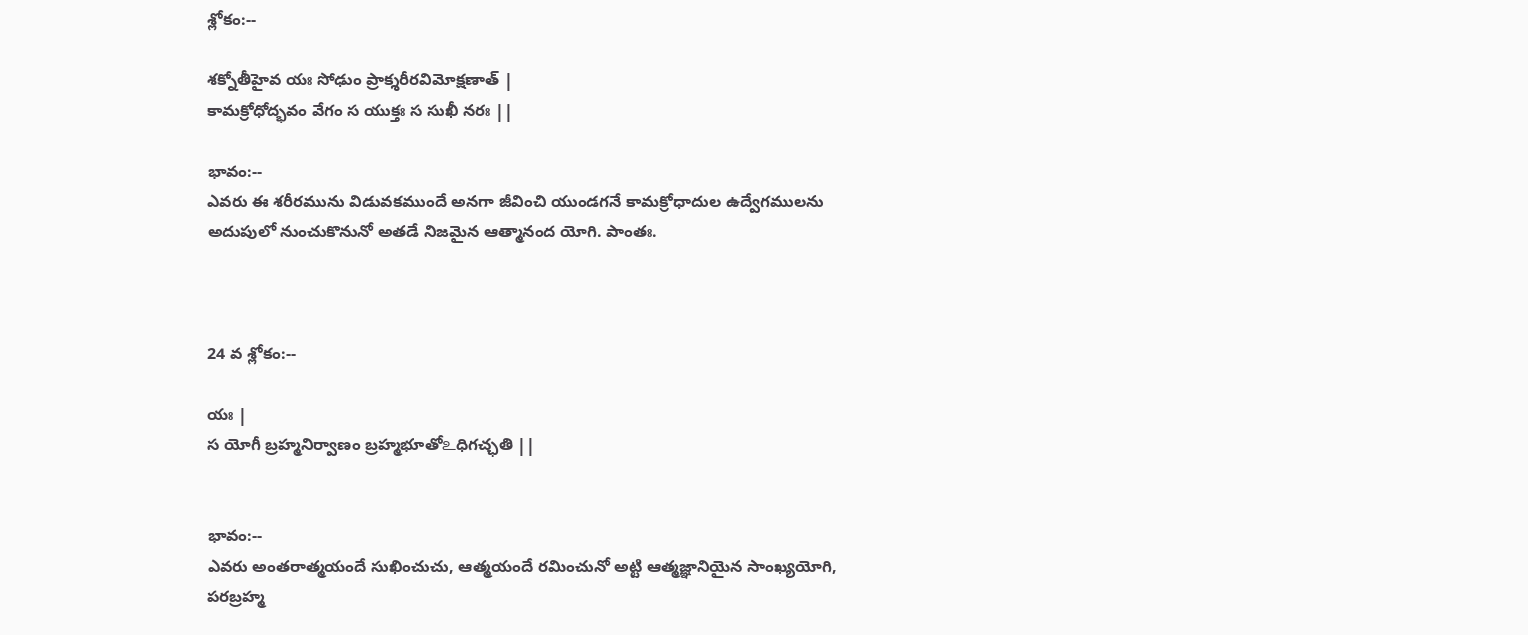శ్లోకం:--

శక్నోతీహైవ యః సోఢుం ప్రాక్శరీరవిమోక్షణాత్ |
కామక్రోధోద్భవం వేగం స యుక్తః స సుఖీ నరః ||

భావం:--
ఎవరు ఈ శరీరమును విడువకముందే అనగా జీవించి యుండగనే కామక్రోధాదుల ఉద్వేగములను అదుపులో నుంచుకొనునో అతడే నిజమైన ఆత్మానంద యోగి. పాంతః.



24 వ శ్లోకం:--

యః |
స యోగీ బ్రహ్మనిర్వాణం బ్రహ్మభూతో‌உధిగచ్ఛతి ||


భావం:--
ఎవరు అంతరాత్మయందే సుఖించుచు, ఆత్మయందే రమించునో అట్టి ఆత్మజ్ఞానియైన సాంఖ్యయోగి, పరబ్రహ్మ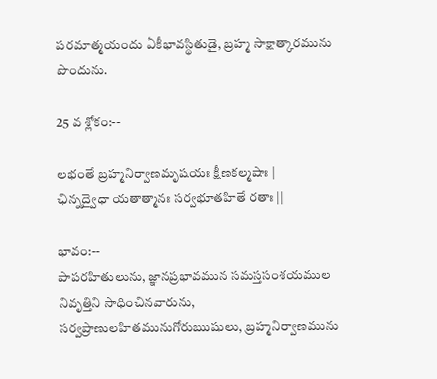పరమాత్మయందు ఏకీభావస్థితుడై, బ్రహ్మ సాక్షాత్కారమును పొందును.

25 వ శ్లోకం:--

లభంతే బ్రహ్మనిర్వాణమృషయః క్షీణకల్మషాః |
ఛిన్నద్వైధా యతాత్మానః సర్వభూతహితే రతాః ||

భావం:--
పాపరహితులును, జ్ఞానప్రభావమున సమస్తసంశయముల నివృత్తిని సాధించినవారును, సర్వప్రాణులహితమునుగోరుఋషులు, బ్రహ్మనిర్వాణమును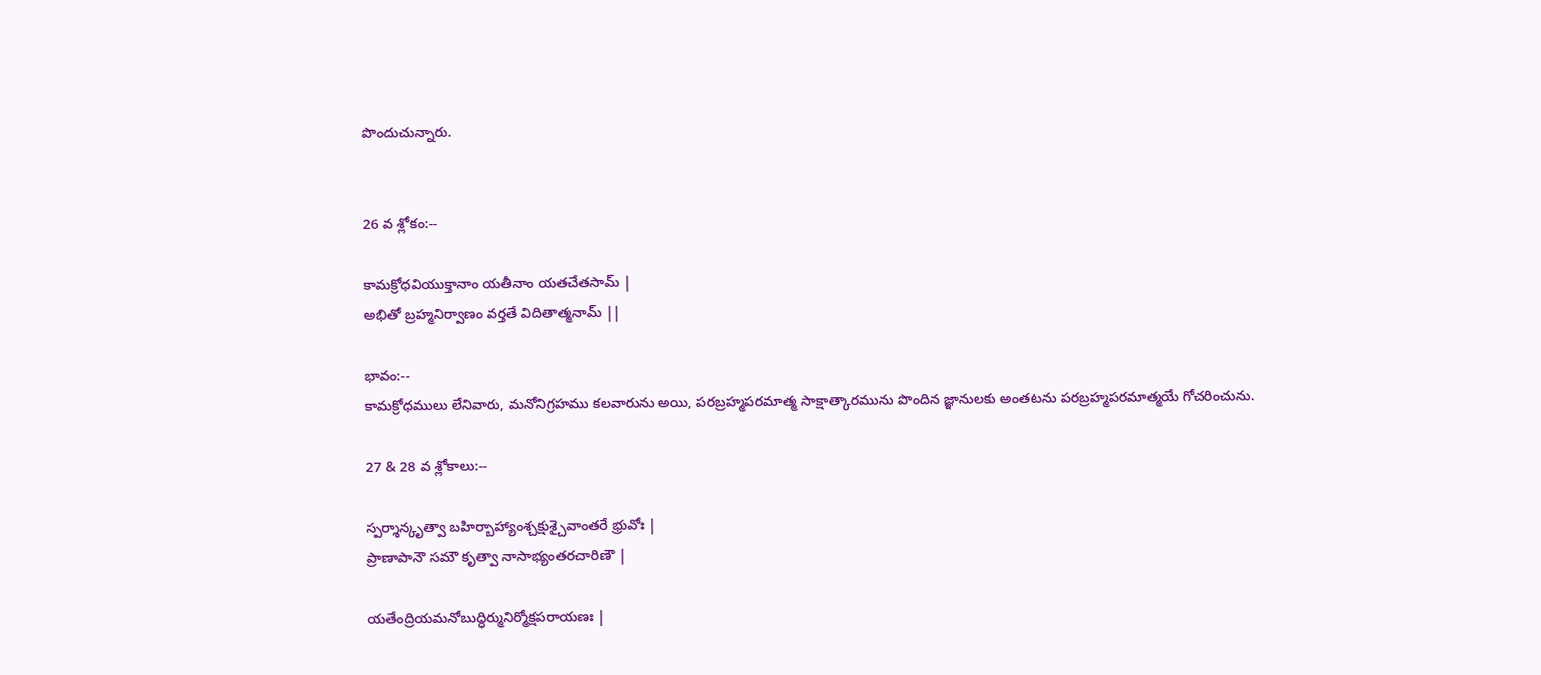పొందుచున్నారు.


26 వ శ్లోకం:--

కామక్రోధవియుక్తానాం యతీనాం యతచేతసామ్ |
అభితో బ్రహ్మనిర్వాణం వర్తతే విదితాత్మనామ్ ||

భావం:--
కామక్రోధములు లేనివారు, మనోనిగ్రహము కలవారును అయి, పరబ్రహ్మపరమాత్మ సాక్షాత్కారమును పొందిన జ్ఞానులకు అంతటను పరబ్రహ్మపరమాత్మయే గోచరించును.

27 & 28 వ శ్లోకాలు:--

స్పర్శాన్కృత్వా బహిర్బాహ్యాంశ్చక్షుశ్చైవాంతరే భ్రువోః |
ప్రాణాపానౌ సమౌ కృత్వా నాసాభ్యంతరచారిణౌ |

యతేంద్రియమనోబుద్ధిర్మునిర్మోక్షపరాయణః |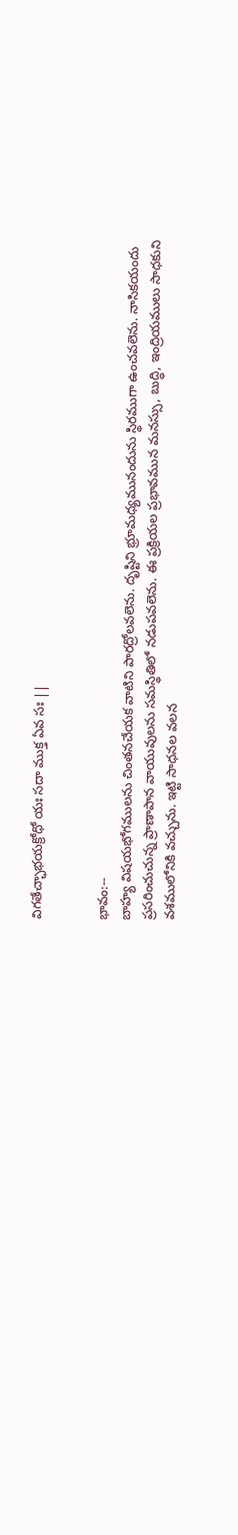విగతేచ్ఛాభయక్రోధో యః సదా ముక్త ఏవ సః ||


భావం:--
బాహ్య విషయభోగములను చింతనచేయక వాటిని పారద్రోలవలెను. దృష్టిని భ్రూమధ్యమునందును స్థిరముగా ఉంచవలెను. నాసికయందు ప్రసరించుచున్న ప్రాణాపాన వాయువులను సమస్థితిలో నడుపవలెను. ఈ ప్రక్రియల ప్రభావమున మనస్సు, బుద్ధి, ఇంద్రియములు సాధకుని వశములోనికి వచ్చును. ఇట్టి సాధనల వలన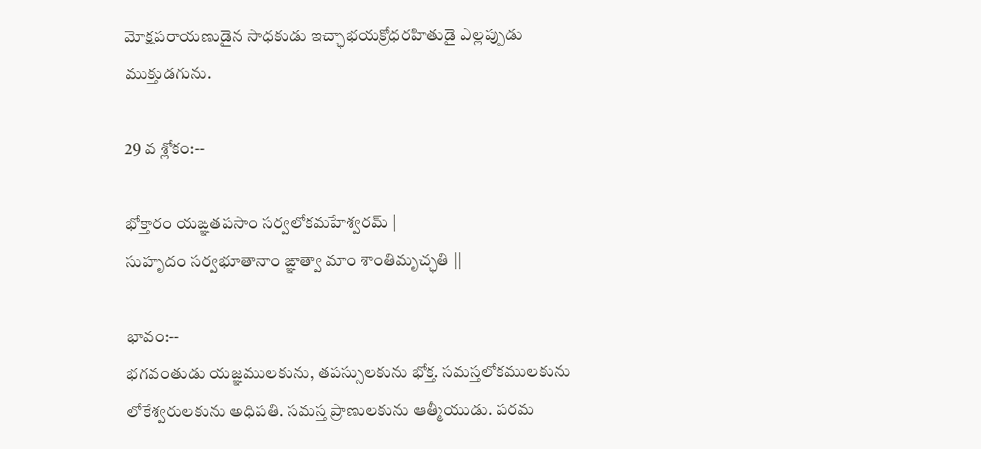మోక్షపరాయణుడైన సాధకుడు ఇచ్ఛాభయక్రోధరహితుడై ఎల్లప్పుడు ముక్తుడగును.

29 వ శ్లోకం:--

భోక్తారం యఙ్ఞతపసాం సర్వలోకమహేశ్వరమ్ |
సుహృదం సర్వభూతానాం ఙ్ఞాత్వా మాం శాంతిమృచ్ఛతి ||

భావం:--
భగవంతుడు యజ్ఞములకును, తపస్సులకును భోక్త. సమస్తలోకములకును లోకేశ్వరులకును అధిపతి. సమస్త ప్రాణులకును ఆత్మీయుడు. పరమ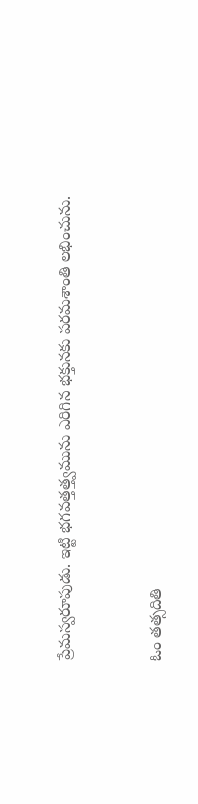ప్రేమస్వరూపుడు. ఇట్టి భగవత్తత్త్వమును ఎరిగిన భక్తునకు పరమశాంతి లభించును.


ఓం తత్సదితి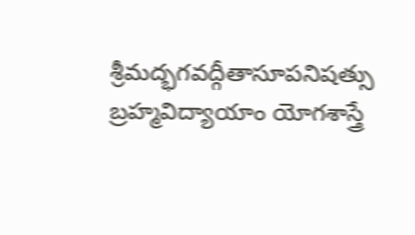శ్రీమద్భగవద్గీతాసూపనిషత్సు బ్రహ్మవిద్యాయాం యోగశాస్త్రే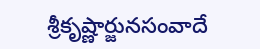శ్రీకృష్ణార్జునసంవాదే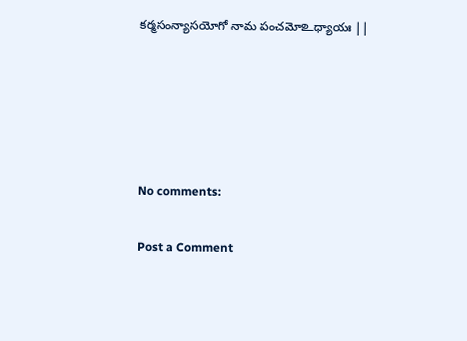కర్మసంన్యాసయోగో నామ పంచమో‌உధ్యాయః ||





No comments:

Post a Comment